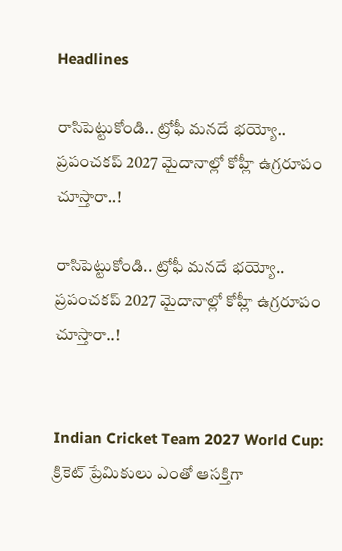Headlines

రాసిపెట్టుకోండి.. ట్రోఫీ మనదే భయ్యో.. ప్రపంచకప్ 2027 మైదానాల్లో కోహ్లీ ఉగ్రరూపం చూస్తారా..!

రాసిపెట్టుకోండి.. ట్రోఫీ మనదే భయ్యో.. ప్రపంచకప్ 2027 మైదానాల్లో కోహ్లీ ఉగ్రరూపం చూస్తారా..!


Indian Cricket Team 2027 World Cup: క్రికెట్ ప్రేమికులు ఎంతో ఆసక్తిగా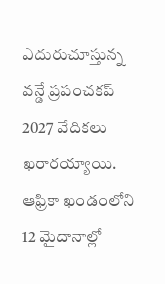ఎదురుచూస్తున్న వన్డే ప్రపంచకప్ 2027 వేదికలు ఖరారయ్యాయి. ఆఫ్రికా ఖండంలోని 12 మైదానాల్లో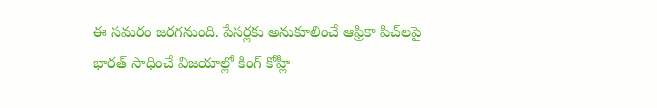ఈ సమరం జరగనుంది. పేసర్లకు అనుకూలించే ఆఫ్రికా పిచ్‌లపై భారత్ సాధించే విజయాల్లో కింగ్ కోహ్లీ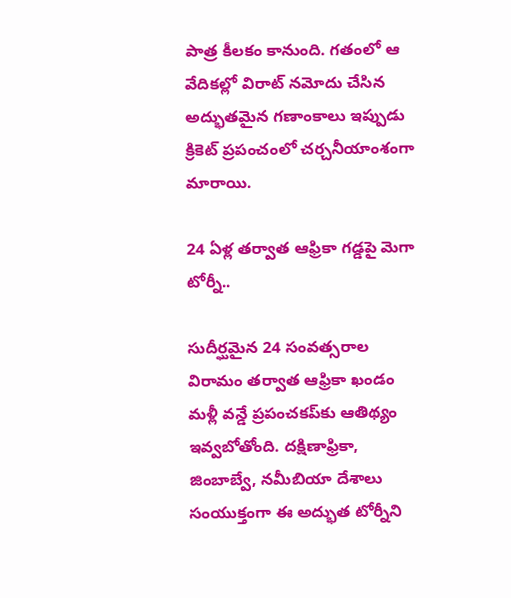పాత్ర కీలకం కానుంది. గతంలో ఆ వేదికల్లో విరాట్ నమోదు చేసిన అద్భుతమైన గణాంకాలు ఇప్పుడు క్రికెట్ ప్రపంచంలో చర్చనీయాంశంగా మారాయి.

24 ఏళ్ల తర్వాత ఆఫ్రికా గడ్డపై మెగా టోర్నీ..

సుదీర్ఘమైన 24 సంవత్సరాల విరామం తర్వాత ఆఫ్రికా ఖండం మళ్లీ వన్డే ప్రపంచకప్‌కు ఆతిథ్యం ఇవ్వబోతోంది. దక్షిణాఫ్రికా, జింబాబ్వే, నమీబియా దేశాలు సంయుక్తంగా ఈ అద్భుత టోర్నీని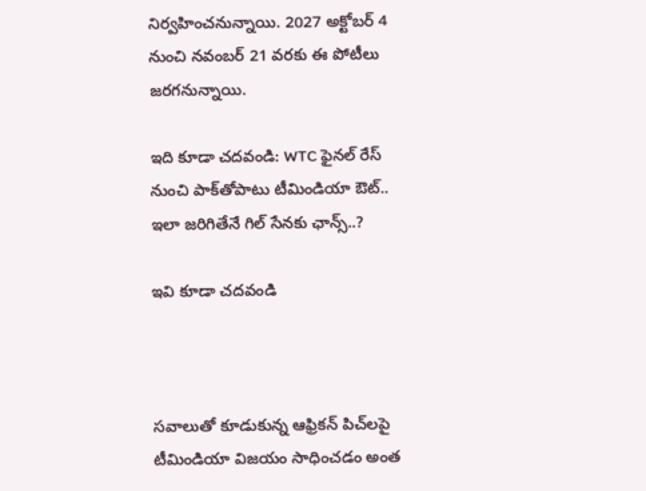నిర్వహించనున్నాయి. 2027 అక్టోబర్ 4 నుంచి నవంబర్ 21 వరకు ఈ పోటీలు జరగనున్నాయి.

ఇది కూడా చదవండి: WTC ఫైనల్ రేస్ నుంచి పాక్‌తోపాటు టీమిండియా ఔట్.. ఇలా జరిగితేనే గిల్ సేనకు ఛాన్స్..?

ఇవి కూడా చదవండి



సవాలుతో కూడుకున్న ఆఫ్రికన్ పిచ్‌లపై టీమిండియా విజయం సాధించడం అంత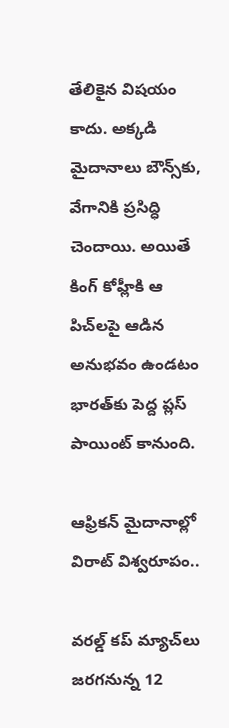తేలికైన విషయం కాదు. అక్కడి మైదానాలు బౌన్స్‌కు, వేగానికి ప్రసిద్ధి చెందాయి. అయితే కింగ్ కోహ్లీకి ఆ పిచ్‌లపై ఆడిన అనుభవం ఉండటం భారత్‌కు పెద్ద ప్లస్ పాయింట్ కానుంది.

ఆఫ్రికన్ మైదానాల్లో విరాట్ విశ్వరూపం..

వరల్డ్ కప్ మ్యాచ్‌లు జరగనున్న 12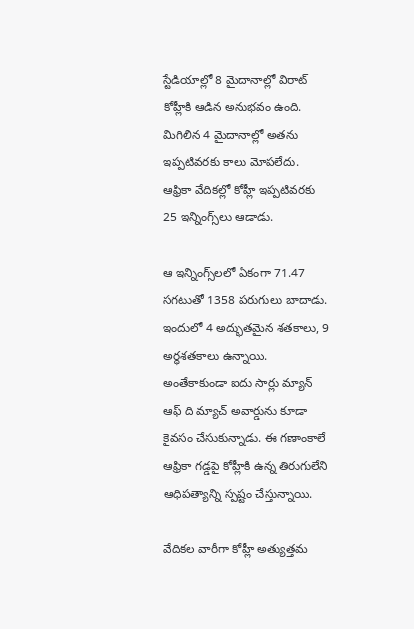స్టేడియాల్లో 8 మైదానాల్లో విరాట్ కోహ్లీకి ఆడిన అనుభవం ఉంది. మిగిలిన 4 మైదానాల్లో అతను ఇప్పటివరకు కాలు మోపలేదు. ఆఫ్రికా వేదికల్లో కోహ్లీ ఇప్పటివరకు 25 ఇన్నింగ్స్‌లు ఆడాడు.

ఆ ఇన్నింగ్స్‌లలో ఏకంగా 71.47 సగటుతో 1358 పరుగులు బాదాడు. ఇందులో 4 అద్భుతమైన శతకాలు, 9 అర్ధశతకాలు ఉన్నాయి. అంతేకాకుండా ఐదు సార్లు మ్యాన్ ఆఫ్ ది మ్యాచ్ అవార్డును కూడా కైవసం చేసుకున్నాడు. ఈ గణాంకాలే ఆఫ్రికా గడ్డపై కోహ్లీకి ఉన్న తిరుగులేని ఆధిపత్యాన్ని స్పష్టం చేస్తున్నాయి.

వేదికల వారీగా కోహ్లీ అత్యుత్తమ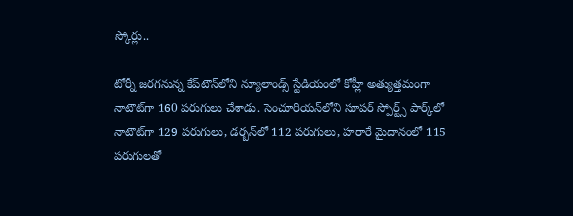స్కోర్లు..

టోర్నీ జరగనున్న కేప్‌టౌన్‌లోని న్యూలాండ్స్ స్టేడియంలో కోహ్లీ అత్యుత్తమంగా నాటౌట్‌గా 160 పరుగులు చేశాడు. సెంచూరియన్‌లోని సూపర్ స్పోర్ట్స్ పార్క్‌లో నాటౌట్‌గా 129 పరుగులు, డర్బన్‌లో 112 పరుగులు, హరారే మైదానంలో 115 పరుగులతో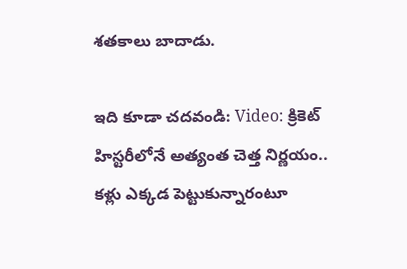శతకాలు బాదాడు.

ఇది కూడా చదవండి: Video: క్రికెట్ హిస్టరీలోనే అత్యంత చెత్త నిర్ణయం.. కళ్లు ఎక్కడ పెట్టుకున్నారంటూ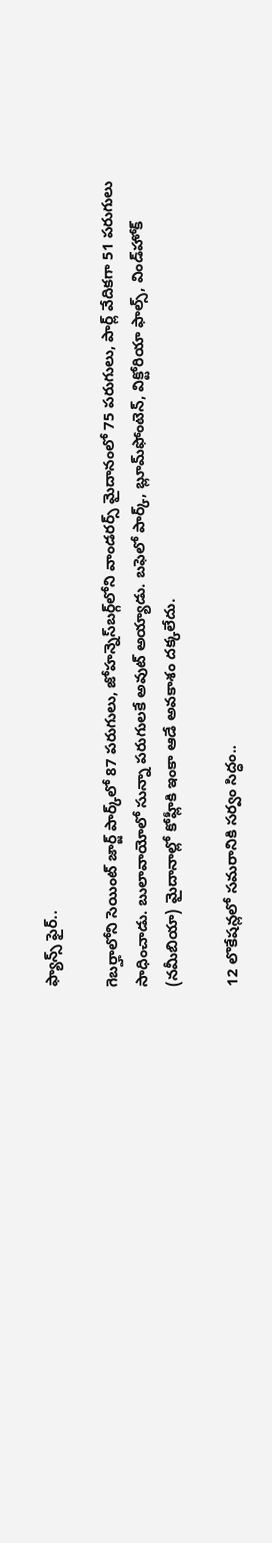ఫ్యాన్స్ ఫైర్..

గెబర్హాలోని సెయింట్ జార్జ్ పార్క్‌లో 87 పరుగులు, జోహన్నెస్‌బర్గ్‌లోని వాండరర్స్ మైదానంలో 75 పరుగులు, పార్ల్ వేదికగా 51 పరుగులు సాధించాడు. బులావాయోలో సున్నా పరుగులకే అవుట్ అయ్యాడు. బఫెలో పార్క్, బ్లూమ్‌ఫోంటెన్, విక్టోరియా ఫాల్స్, విండ్‌హోక్ (నమీబియా) మైదానాల్లో కోహ్లీకి ఇంకా ఆడే అవకాశం దక్కలేదు.

12 లొకేషన్లలో సమరానికి సర్వం సిద్ధం..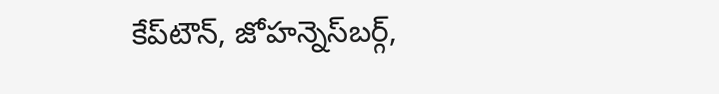కేప్‌టౌన్, జోహన్నెస్‌బర్గ్,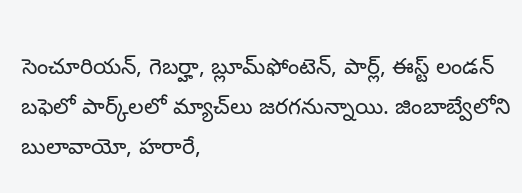సెంచూరియన్, గెబర్హా, బ్లూమ్‌ఫోంటెన్, పార్ల్, ఈస్ట్ లండన్ బఫెలో పార్క్‌లలో మ్యాచ్‌లు జరగనున్నాయి. జింబాబ్వేలోని బులావాయో, హరారే,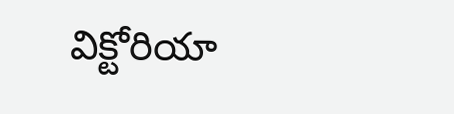విక్టోరియా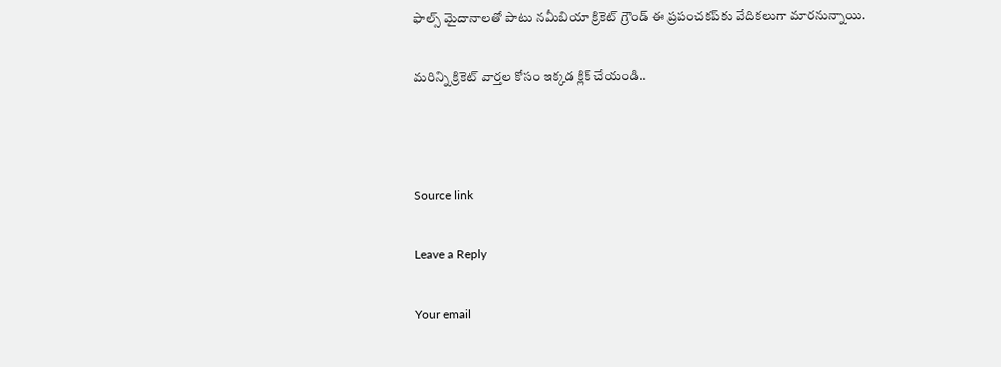ఫాల్స్ మైదానాలతో పాటు నమీబియా క్రికెట్ గ్రౌండ్ ఈ ప్రపంచకప్‌కు వేదికలుగా మారనున్నాయి.

మరిన్ని క్రికెట్ వార్తల కోసం ఇక్కడ క్లిక్ చేయండి..



Source link

Leave a Reply

Your email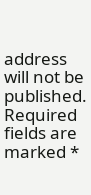address will not be published. Required fields are marked *